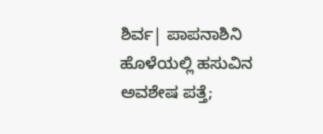ಶಿರ್ವ| ಪಾಪನಾಶಿನಿ ಹೊಳೆಯಲ್ಲಿ ಹಸುವಿನ ಅವಶೇಷ ಪತ್ತೆ;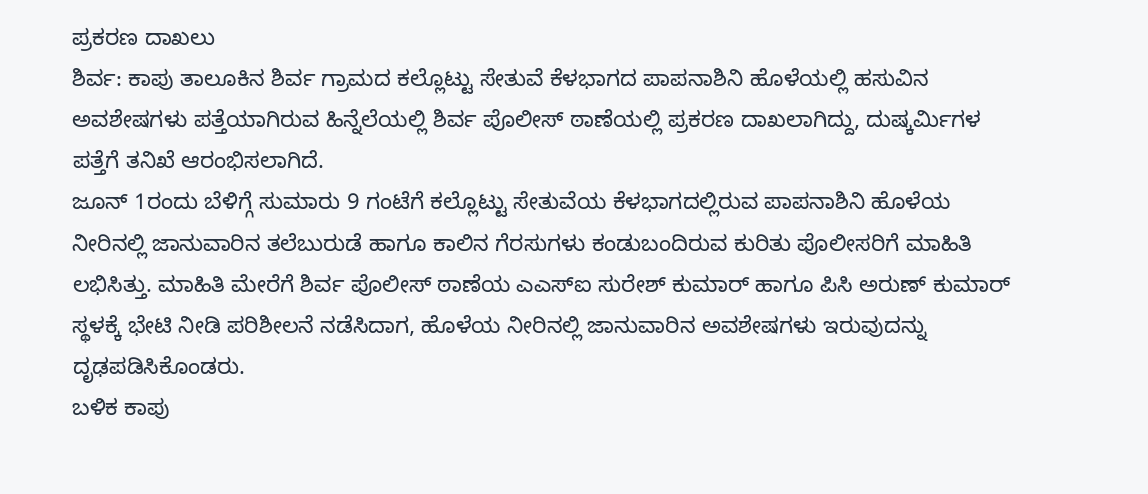ಪ್ರಕರಣ ದಾಖಲು
ಶಿರ್ವ: ಕಾಪು ತಾಲೂಕಿನ ಶಿರ್ವ ಗ್ರಾಮದ ಕಲ್ಲೊಟ್ಟು ಸೇತುವೆ ಕೆಳಭಾಗದ ಪಾಪನಾಶಿನಿ ಹೊಳೆಯಲ್ಲಿ ಹಸುವಿನ ಅವಶೇಷಗಳು ಪತ್ತೆಯಾಗಿರುವ ಹಿನ್ನೆಲೆಯಲ್ಲಿ ಶಿರ್ವ ಪೊಲೀಸ್ ಠಾಣೆಯಲ್ಲಿ ಪ್ರಕರಣ ದಾಖಲಾಗಿದ್ದು, ದುಷ್ಕರ್ಮಿಗಳ ಪತ್ತೆಗೆ ತನಿಖೆ ಆರಂಭಿಸಲಾಗಿದೆ.
ಜೂನ್ 1ರಂದು ಬೆಳಿಗ್ಗೆ ಸುಮಾರು 9 ಗಂಟೆಗೆ ಕಲ್ಲೊಟ್ಟು ಸೇತುವೆಯ ಕೆಳಭಾಗದಲ್ಲಿರುವ ಪಾಪನಾಶಿನಿ ಹೊಳೆಯ ನೀರಿನಲ್ಲಿ ಜಾನುವಾರಿನ ತಲೆಬುರುಡೆ ಹಾಗೂ ಕಾಲಿನ ಗೆರಸುಗಳು ಕಂಡುಬಂದಿರುವ ಕುರಿತು ಪೊಲೀಸರಿಗೆ ಮಾಹಿತಿ ಲಭಿಸಿತ್ತು. ಮಾಹಿತಿ ಮೇರೆಗೆ ಶಿರ್ವ ಪೊಲೀಸ್ ಠಾಣೆಯ ಎಎಸ್ಐ ಸುರೇಶ್ ಕುಮಾರ್ ಹಾಗೂ ಪಿಸಿ ಅರುಣ್ ಕುಮಾರ್ ಸ್ಥಳಕ್ಕೆ ಭೇಟಿ ನೀಡಿ ಪರಿಶೀಲನೆ ನಡೆಸಿದಾಗ, ಹೊಳೆಯ ನೀರಿನಲ್ಲಿ ಜಾನುವಾರಿನ ಅವಶೇಷಗಳು ಇರುವುದನ್ನು ದೃಢಪಡಿಸಿಕೊಂಡರು.
ಬಳಿಕ ಕಾಪು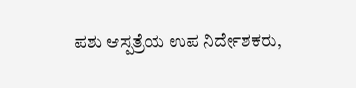ಪಶು ಆಸ್ಪತ್ರೆಯ ಉಪ ನಿರ್ದೇಶಕರು,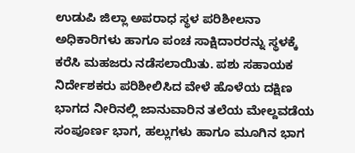ಉಡುಪಿ ಜಿಲ್ಲಾ ಅಪರಾಧ ಸ್ಥಳ ಪರಿಶೀಲನಾ ಅಧಿಕಾರಿಗಳು ಹಾಗೂ ಪಂಚ ಸಾಕ್ಷಿದಾರರನ್ನು ಸ್ಥಳಕ್ಕೆ ಕರೆಸಿ ಮಹಜರು ನಡೆಸಲಾಯಿತು. ಪಶು ಸಹಾಯಕ ನಿರ್ದೇಶಕರು ಪರಿಶೀಲಿಸಿದ ವೇಳೆ ಹೊಳೆಯ ದಕ್ಷಿಣ ಭಾಗದ ನೀರಿನಲ್ಲಿ ಜಾನುವಾರಿನ ತಲೆಯ ಮೇಲ್ದವಡೆಯ ಸಂಪೂರ್ಣ ಭಾಗ, ಹಲ್ಲುಗಳು ಹಾಗೂ ಮೂಗಿನ ಭಾಗ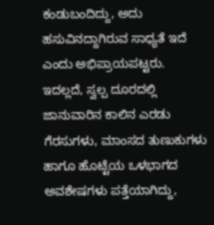ಕಂಡುಬಂದಿದ್ದು, ಅದು ಹಸುವಿನದ್ದಾಗಿರುವ ಸಾಧ್ಯತೆ ಇದೆ ಎಂದು ಅಭಿಪ್ರಾಯಪಟ್ಟರು.
ಇದಲ್ಲದೆ, ಸ್ವಲ್ಪ ದೂರದಲ್ಲಿ ಜಾನುವಾರಿನ ಕಾಲಿನ ಎರಡು ಗೆರಸುಗಳು, ಮಾಂಸದ ತುಣುಕುಗಳು ಹಾಗೂ ಹೊಟ್ಟೆಯ ಒಳಭಾಗದ ಅವಶೇಷಗಳು ಪತ್ತೆಯಾಗಿದ್ದು,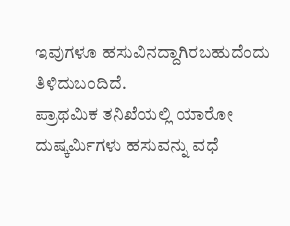ಇವುಗಳೂ ಹಸುವಿನದ್ದಾಗಿರಬಹುದೆಂದು ತಿಳಿದುಬಂದಿದೆ.
ಪ್ರಾಥಮಿಕ ತನಿಖೆಯಲ್ಲಿ ಯಾರೋ ದುಷ್ಕರ್ಮಿಗಳು ಹಸುವನ್ನು ವಧೆ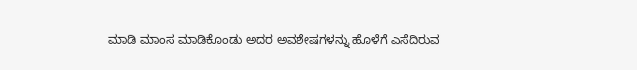ಮಾಡಿ ಮಾಂಸ ಮಾಡಿಕೊಂಡು ಅದರ ಅವಶೇಷಗಳನ್ನು ಹೊಳೆಗೆ ಎಸೆದಿರುವ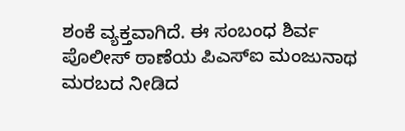ಶಂಕೆ ವ್ಯಕ್ತವಾಗಿದೆ. ಈ ಸಂಬಂಧ ಶಿರ್ವ ಪೊಲೀಸ್ ಠಾಣೆಯ ಪಿಎಸ್ಐ ಮಂಜುನಾಥ ಮರಬದ ನೀಡಿದ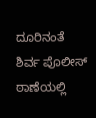ದೂರಿನಂತೆ ಶಿರ್ವ ಪೊಲೀಸ್ ಠಾಣೆಯಲ್ಲಿ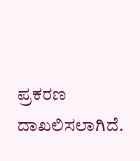ಪ್ರಕರಣ ದಾಖಲಿಸಲಾಗಿದೆ.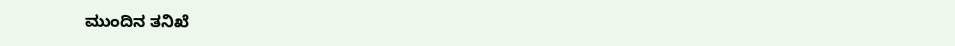ಮುಂದಿನ ತನಿಖೆ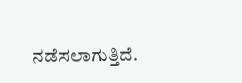ನಡೆಸಲಾಗುತ್ತಿದೆ.